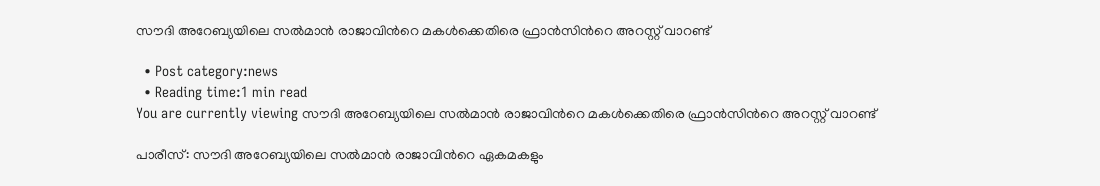സൗദി അറേബ്യയിലെ സല്‍മാന്‍ രാജാവിന്‍റെ മകള്‍ക്കെതിരെ ഫ്രാന്‍സിന്‍റെ അറസ്റ്റ് വാറണ്ട്

  • Post category:news
  • Reading time:1 min read
You are currently viewing സൗദി അറേബ്യയിലെ സല്‍മാന്‍ രാജാവിന്‍റെ മകള്‍ക്കെതിരെ ഫ്രാന്‍സിന്‍റെ അറസ്റ്റ് വാറണ്ട്

പാരീസ്: സൗദി അറേബ്യയിലെ സല്‍മാന്‍ രാജാവിന്‍റെ ഏകമകളും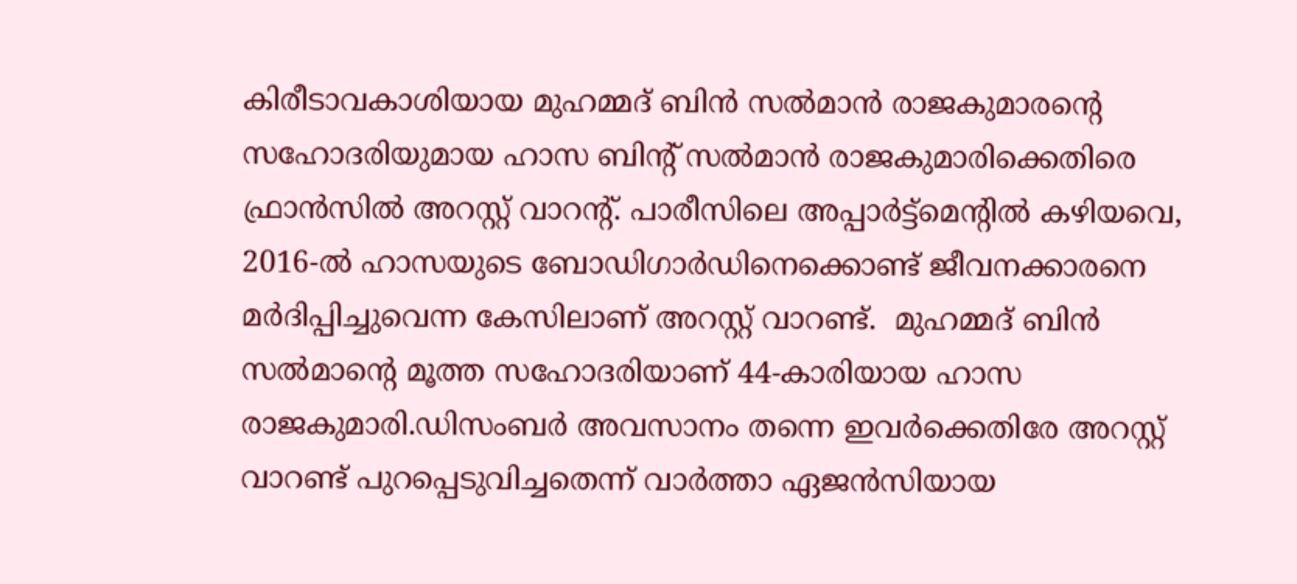കിരീടാവകാശിയായ മുഹമ്മദ് ബിന്‍ സല്‍മാന്‍ രാജകുമാരന്‍റെ സഹോദരിയുമായ ഹാസ ബിന്റ് സല്‍മാന്‍ രാജകുമാരിക്കെതിരെ ഫ്രാന്‍സില്‍ അറസ്റ്റ് വാറന്റ്. പാരീസിലെ അപ്പാര്‍ട്ട്മെന്റില്‍ കഴിയവെ, 2016-ല്‍ ഹാസയുടെ ബോഡിഗാര്‍ഡിനെക്കൊണ്ട് ജീവനക്കാരനെ മര്‍ദിപ്പിച്ചുവെന്ന കേസിലാണ് അറസ്റ്റ് വാറണ്ട്.  മുഹമ്മദ് ബിന്‍ സല്‍മാന്‍റെ മൂത്ത സഹോദരിയാണ് 44-കാരിയായ ഹാസ രാജകുമാരി.ഡിസംബര്‍ അവസാനം തന്നെ ഇവര്‍ക്കെതിരേ അറസ്റ്റ് വാറണ്ട് പുറപ്പെടുവിച്ചതെന്ന് വാര്‍ത്താ ഏജന്‍സിയായ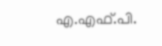എ.എഫ്.പി.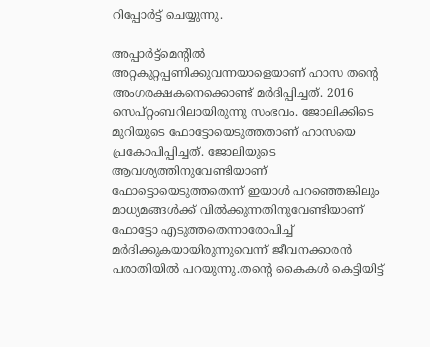റിപ്പോര്‍ട്ട് ചെയ്യുന്നു.

അപ്പാര്‍ട്ട്മെന്റില്‍ അറ്റകുറ്റപ്പണിക്കുവന്നയാളെയാണ് ഹാസ തന്റെ അംഗരക്ഷകനെക്കൊണ്ട് മര്‍ദിപ്പിച്ചത്. 2016 സെപ്റ്റംബറിലായിരുന്നു സംഭവം. ജോലിക്കിടെ മുറിയുടെ ഫോട്ടോയെടുത്തതാണ് ഹാസയെ പ്രകോപിപ്പിച്ചത്. ജോലിയുടെ ആവശ്യത്തിനുവേണ്ടിയാണ് ഫോട്ടൊയെടുത്തതെന്ന് ഇയാള്‍ പറഞ്ഞെങ്കിലും മാധ്യമങ്ങള്‍ക്ക് വില്‍ക്കുന്നതിനുവേണ്ടിയാണ് ഫോട്ടോ എടുത്തതെന്നാരോപിച്ച് മര്‍ദിക്കുകയായിരുന്നുവെന്ന് ജീവനക്കാരന്‍ പരാതിയില്‍ പറയുന്നു.തന്റെ കൈകള്‍ കെട്ടിയിട്ട്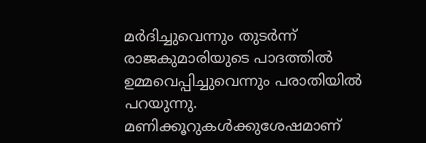മര്‍ദിച്ചുവെന്നും തുടര്‍ന്ന് രാജകുമാരിയുടെ പാദത്തില്‍ ഉമ്മവെപ്പിച്ചുവെന്നും പരാതിയില്‍ പറയുന്നു. മണിക്കൂറുകള്‍ക്കുശേഷമാണ്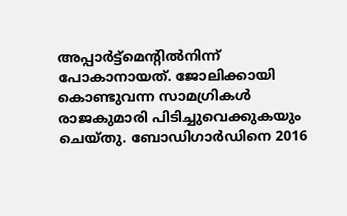അപ്പാര്‍ട്ട്മെന്റില്‍നിന്ന് പോകാനായത്. ജോലിക്കായി കൊണ്ടുവന്ന സാമഗ്രികള്‍ രാജകുമാരി പിടിച്ചുവെക്കുകയും ചെയ്തു. ബോഡിഗാര്‍ഡിനെ 2016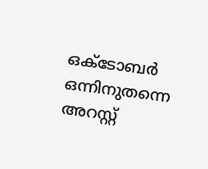ഒക്ടോബര്‍ ഒന്നിനുതന്നെ അറസ്റ്റ്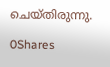ചെയ്തിരുന്നു.

0Shares